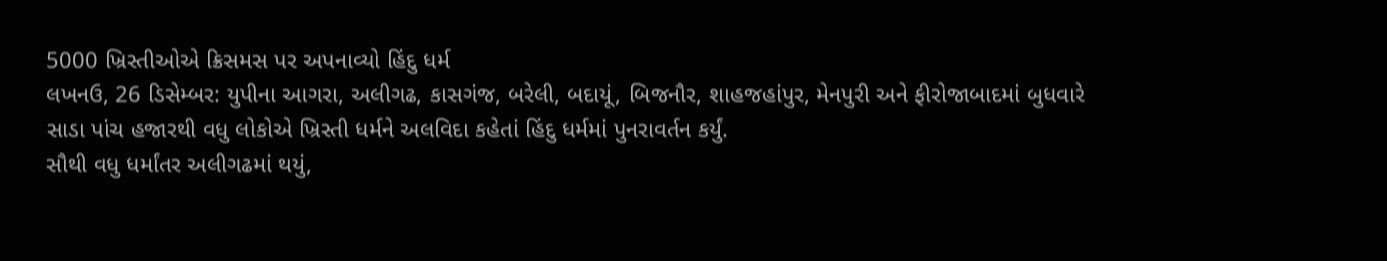5000 ખ્રિસ્તીઓએ ક્રિસમસ પર અપનાવ્યો હિંદુ ધર્મ
લખનઉ, 26 ડિસેમ્બર: યુપીના આગરા, અલીગઢ, કાસગંજ, બરેલી, બદાયૂં, બિજનૌર, શાહજહાંપુર, મેનપુરી અને ફીરોજાબાદમાં બુધવારે સાડા પાંચ હજારથી વધુ લોકોએ ખ્રિસ્તી ધર્મને અલવિદા કહેતાં હિંદુ ધર્મમાં પુનરાવર્તન કર્યું.
સૌથી વધુ ધર્માંતર અલીગઢમાં થયું,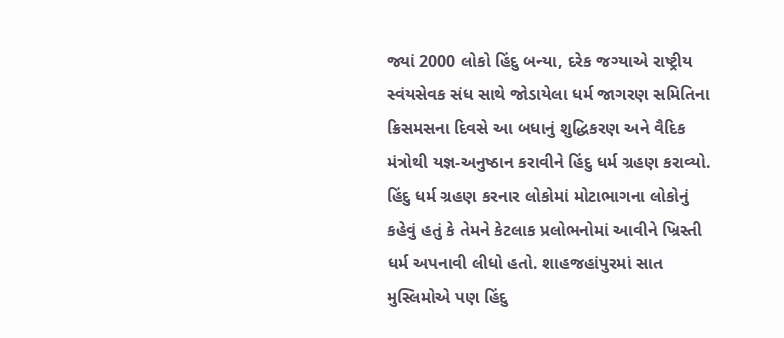જ્યાં 2000 લોકો હિંદુ બન્યા, દરેક જગ્યાએ રાષ્ટ્રીય સ્વંયસેવક સંધ સાથે જોડાયેલા ધર્મ જાગરણ સમિતિના ક્રિસમસના દિવસે આ બધાનું શુદ્ધિકરણ અને વૈદિક મંત્રોથી યજ્ઞ-અનુષ્ઠાન કરાવીને હિંદુ ધર્મ ગ્રહણ કરાવ્યો. હિંદુ ધર્મ ગ્રહણ કરનાર લોકોમાં મોટાભાગના લોકોનું કહેવું હતું કે તેમને કેટલાક પ્રલોભનોમાં આવીને ખ્રિસ્તી ધર્મ અપનાવી લીધો હતો. શાહજહાંપુરમાં સાત મુસ્લિમોએ પણ હિંદુ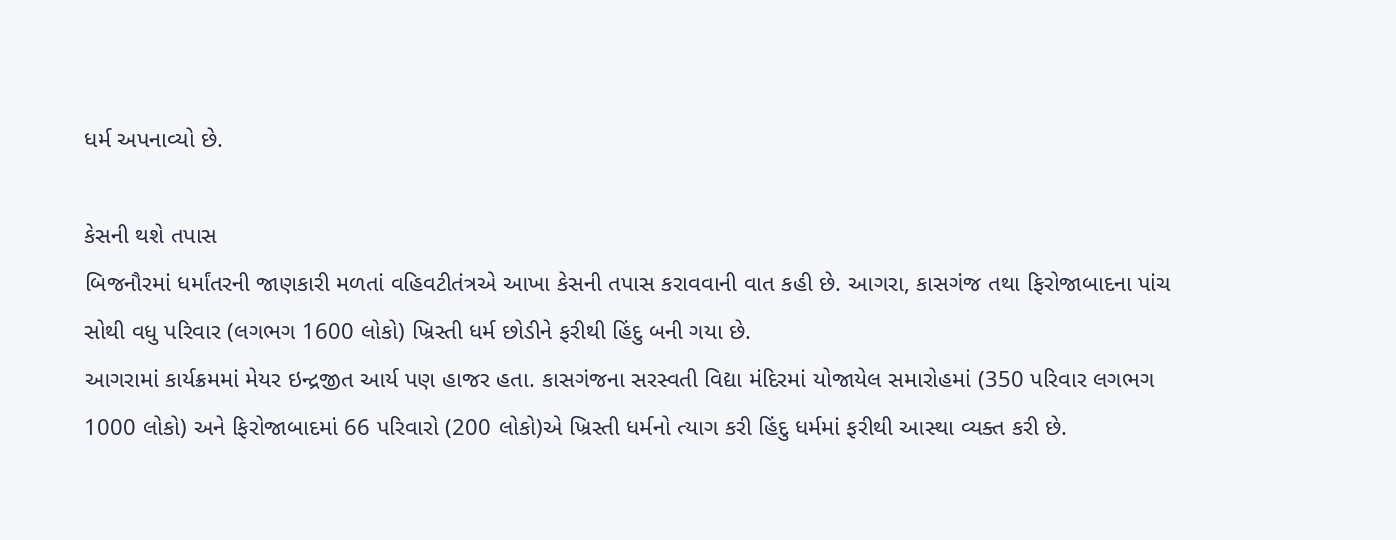ધર્મ અપનાવ્યો છે.

કેસની થશે તપાસ
બિજનૌરમાં ધર્માંતરની જાણકારી મળતાં વહિવટીતંત્રએ આખા કેસની તપાસ કરાવવાની વાત કહી છે. આગરા, કાસગંજ તથા ફિરોજાબાદના પાંચ સોથી વધુ પરિવાર (લગભગ 1600 લોકો) ખ્રિસ્તી ધર્મ છોડીને ફરીથી હિંદુ બની ગયા છે.
આગરામાં કાર્યક્રમમાં મેયર ઇન્દ્રજીત આર્ય પણ હાજર હતા. કાસગંજના સરસ્વતી વિદ્યા મંદિરમાં યોજાયેલ સમારોહમાં (350 પરિવાર લગભગ 1000 લોકો) અને ફિરોજાબાદમાં 66 પરિવારો (200 લોકો)એ ખ્રિસ્તી ધર્મનો ત્યાગ કરી હિંદુ ધર્મમાં ફરીથી આસ્થા વ્યક્ત કરી છે.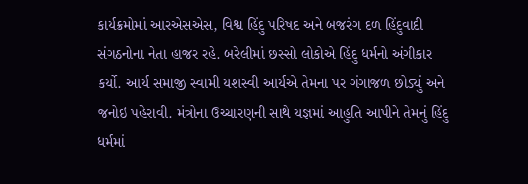કાર્યક્રમોમાં આરએસએસ, વિશ્વ હિંદુ પરિષદ અને બજરંગ દળ હિંદુવાદી સંગઠનોના નેતા હાજર રહે. બરેલીમાં છસ્સો લોકોએ હિંદુ ધર્મનો અંગીકાર કર્યો. આર્ય સમાજી સ્વામી યશસ્વી આર્યએ તેમના પર ગંગાજળ છોડ્યું અને જનોઇ પહેરાવી. મંત્રોના ઉચ્ચારણની સાથે યજ્ઞમાં આહુતિ આપીને તેમનું હિંદુ ધર્મમાં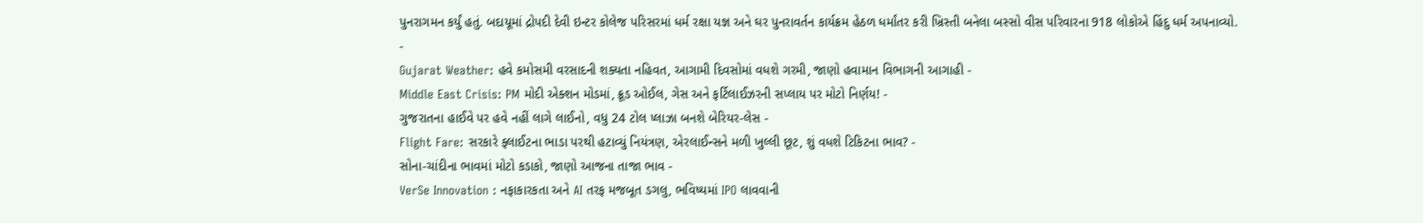પુનરાગમન કર્યું હતું. બદાયૂમાં દ્રોપદી દેવી ઇન્ટર કોલેજ પરિસરમાં ધર્મ રક્ષા યજ્ઞ અને ઘર પુનરાવર્તન કાર્યક્રમ હેઠળ ધર્માંતર કરી ખ્રિસ્તી બનેલા બસ્સો વીસ પરિવારના 918 લોકોએ હિંદુ ધર્મ અપનાવ્યો.
-
Gujarat Weather: હવે કમોસમી વરસાદની શક્યતા નહિવત, આગામી દિવસોમાં વધશે ગરમી, જાણો હવામાન વિભાગની આગાહી -
Middle East Crisis: PM મોદી એક્શન મોડમાં, ક્રૂડ ઓઈલ, ગેસ અને ફર્ટિલાઈઝરની સપ્લાય પર મોટો નિર્ણય! -
ગુજરાતના હાઈવે પર હવે નહીં લાગે લાઈનો, વધુ 24 ટોલ પ્લાઝા બનશે બેરિયર-લેસ -
Flight Fare: સરકારે ફ્લાઈટના ભાડા પરથી હટાવ્યું નિયંત્રણ, એરલાઈન્સને મળી ખુલ્લી છૂટ, શું વધશે ટિકિટના ભાવ? -
સોના-ચાંદીના ભાવમાં મોટો કડાકો, જાણો આજના તાજા ભાવ -
VerSe Innovation : નફાકારકતા અને AI તરફ મજબૂત ડગલુ, ભવિષ્યમાં IPO લાવવાની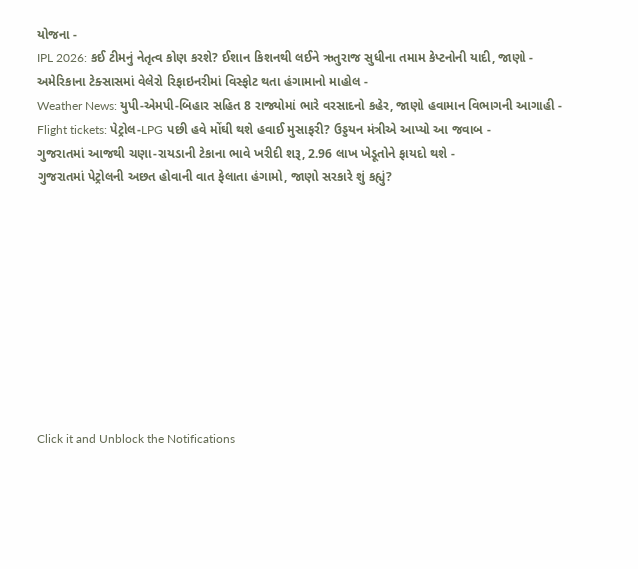યોજના -
IPL 2026: કઈ ટીમનું નેતૃત્વ કોણ કરશે? ઈશાન કિશનથી લઈને ઋતુરાજ સુધીના તમામ કેપ્ટનોની યાદી, જાણો -
અમેરિકાના ટેક્સાસમાં વેલેરો રિફાઇનરીમાં વિસ્ફોટ થતા હંગામાનો માહોલ -
Weather News: યુપી-એમપી-બિહાર સહિત 8 રાજ્યોમાં ભારે વરસાદનો કહેર, જાણો હવામાન વિભાગની આગાહી -
Flight tickets: પેટ્રોલ-LPG પછી હવે મોંઘી થશે હવાઈ મુસાફરી? ઉડ્ડયન મંત્રીએ આપ્યો આ જવાબ -
ગુજરાતમાં આજથી ચણા-રાયડાની ટેકાના ભાવે ખરીદી શરૂ, 2.96 લાખ ખેડૂતોને ફાયદો થશે -
ગુજરાતમાં પેટ્રોલની અછત હોવાની વાત ફેલાતા હંગામો, જાણો સરકારે શું કહ્યું?










Click it and Unblock the Notifications